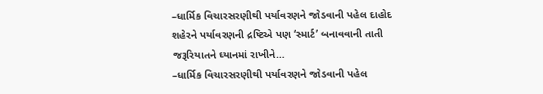–ધાર્મિક વિચારસરણીથી પર્યાવરણને જોડવાની પહેલ દાહોદ શહેરને પર્યાવરણની દ્રષ્ટિએ પણ ‘સ્માર્ટ’ બનાવવાની તાતી જરૂરિયાતને ઘ્યાનમાં રાખીને…
–ધાર્મિક વિચારસરણીથી પર્યાવરણને જોડવાની પહેલ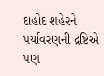દાહોદ શહેરને પર્યાવરણની દ્રષ્ટિએ પણ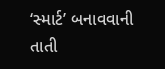‘સ્માર્ટ’ બનાવવાની તાતી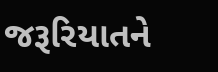જરૂરિયાતને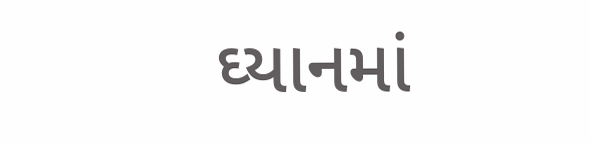ઘ્યાનમાં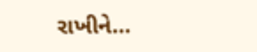રાખીને…